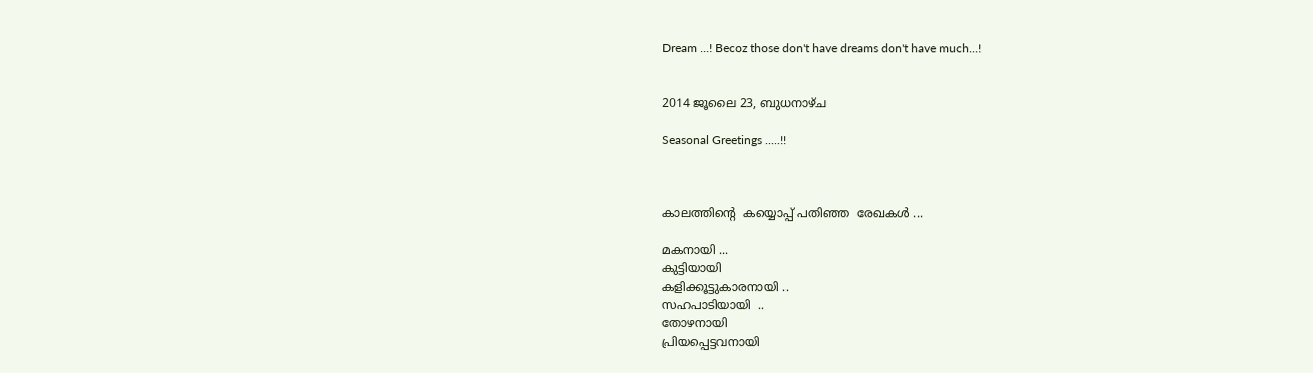Dream ...! Becoz those don't have dreams don't have much...!


2014 ജൂലൈ 23, ബുധനാഴ്‌ച

Seasonal Greetings .....!!



കാലത്തിന്റെ  കയ്യൊപ്പ് പതിഞ്ഞ  രേഖകള്‍ ...

മകനായി ...
കുട്ടിയായി
കളിക്കൂട്ടുകാരനായി ..
സഹപാടിയായി  ..
തോഴനായി
പ്രിയപ്പെട്ടവനായി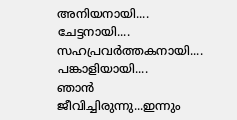അനിയനായി....
ചേട്ടനായി....
സഹപ്രവര്‍ത്തകനായി....
പങ്കാളിയായി....
ഞാന്‍ ജീവിച്ചിരുന്നു...ഇന്നും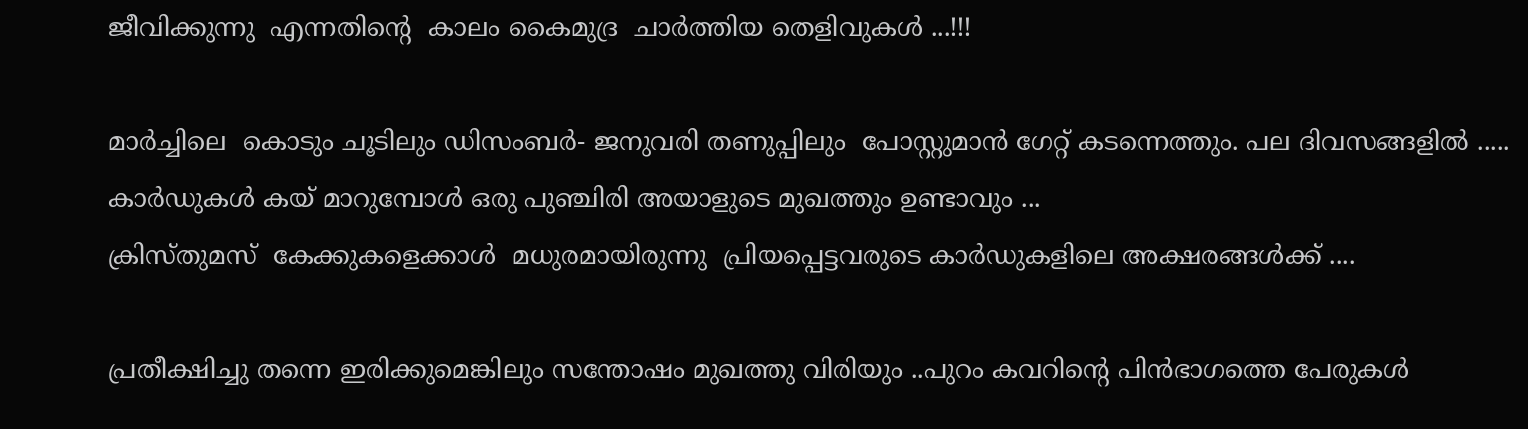ജീവിക്കുന്നു  എന്നതിന്റെ  കാലം കൈമുദ്ര  ചാര്‍ത്തിയ തെളിവുകള്‍ ...!!!

മാര്‍ച്ചിലെ  കൊടും ചൂടിലും ഡിസംബര്‍- ജനുവരി തണുപ്പിലും  പോസ്റ്റുമാന്‍ ഗേറ്റ് കടന്നെത്തും. പല ദിവസങ്ങളില്‍ .....
കാര്‍ഡുകള്‍ കയ്‌ മാറുമ്പോള്‍ ഒരു പുഞ്ചിരി അയാളുടെ മുഖത്തും ഉണ്ടാവും ...
ക്രിസ്തുമസ്  കേക്കുകളെക്കാള്‍  മധുരമായിരുന്നു  പ്രിയപ്പെട്ടവരുടെ കാര്‍ഡുകളിലെ അക്ഷരങ്ങള്‍ക്ക് ....

പ്രതീക്ഷിച്ചു തന്നെ ഇരിക്കുമെങ്കിലും സന്തോഷം മുഖത്തു വിരിയും ..പുറം കവറിന്റെ പിന്‍ഭാഗത്തെ പേരുകള്‍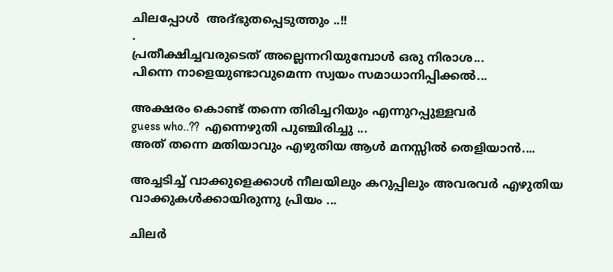ചിലപ്പോള്‍  അദ്ഭുതപ്പെടുത്തും ..!!
.
പ്രതീക്ഷിച്ചവരുടെത് അല്ലെന്നറിയുമ്പോള്‍ ഒരു നിരാശ...
പിന്നെ നാളെയുണ്ടാവുമെന്ന സ്വയം സമാധാനിപ്പിക്കല്‍...

അക്ഷരം കൊണ്ട് തന്നെ തിരിച്ചറിയും എന്നുറപ്പുള്ളവര്‍
guess who..??  എന്നെഴുതി പുഞ്ചിരിച്ചു ...
അത് തന്നെ മതിയാവും എഴുതിയ ആള്‍ മനസ്സില്‍ തെളിയാന്‍....

അച്ചടിച്ച് വാക്കുളെക്കാള്‍ നീലയിലും കറുപ്പിലും അവരവര്‍ എഴുതിയ വാക്കുകള്‍ക്കായിരുന്നു പ്രിയം ...

ചിലര്‍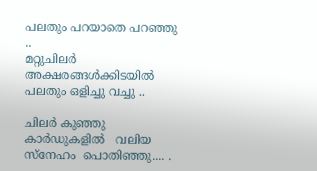പലതും പറയാതെ പറഞ്ഞു ..
മറ്റുചിലര്‍   അക്ഷരങ്ങള്‍ക്കിടയില്‍  പലതും ഒളിച്ചു വച്ചു ..

ചിലര്‍ കുഞ്ഞു കാര്‍ഡുകളില്‍   വലിയ സ്നേഹം  പൊതിഞ്ഞു.... .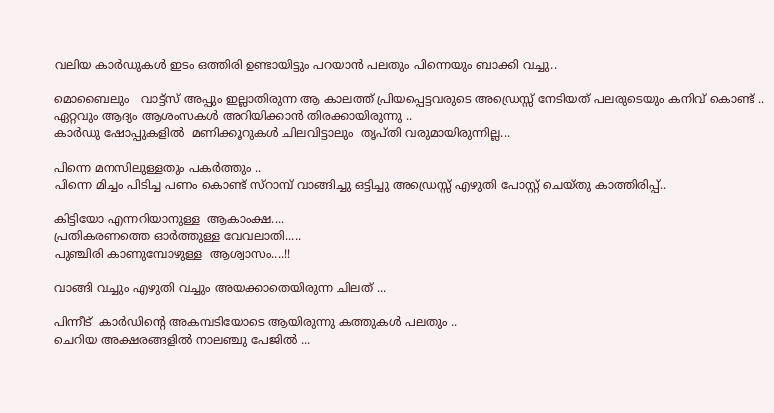വലിയ കാര്‍ഡുകള്‍ ഇടം ഒത്തിരി ഉണ്ടായിട്ടും പറയാന്‍ പലതും പിന്നെയും ബാക്കി വച്ചു..

മൊബൈലും   വാട്ട്സ് അപ്പും ഇല്ലാതിരുന്ന ആ കാലത്ത് പ്രിയപ്പെട്ടവരുടെ അഡ്രെസ്സ് നേടിയത് പലരുടെയും കനിവ് കൊണ്ട് ..
ഏറ്റവും ആദ്യം ആശംസകള്‍ അറിയിക്കാന്‍ തിരക്കായിരുന്നു ..
കാര്‍ഡു ഷോപ്പുകളില്‍  മണിക്കൂറുകള്‍ ചിലവിട്ടാലും  തൃപ്തി വരുമായിരുന്നില്ല...

പിന്നെ മനസിലുള്ളതും പകര്‍ത്തും ..
പിന്നെ മിച്ചം പിടിച്ച പണം കൊണ്ട് സ്റാമ്പ് വാങ്ങിച്ചു ഒട്ടിച്ചു അഡ്രെസ്സ് എഴുതി പോസ്റ്റ്‌ ചെയ്തു കാത്തിരിപ്പ്..

കിട്ടിയോ എന്നറിയാനുള്ള  ആകാംക്ഷ....
പ്രതികരണത്തെ ഓര്‍ത്തുള്ള വേവലാതി.....
പുഞ്ചിരി കാണുമ്പോഴുള്ള  ആശ്വാസം....!!

വാങ്ങി വച്ചും എഴുതി വച്ചും അയക്കാതെയിരുന്ന ചിലത് ...

പിന്നീട്  കാര്‍ഡിന്റെ അകമ്പടിയോടെ ആയിരുന്നു കത്തുകള്‍ പലതും ..
ചെറിയ അക്ഷരങ്ങളില്‍ നാലഞ്ചു പേജില്‍ ...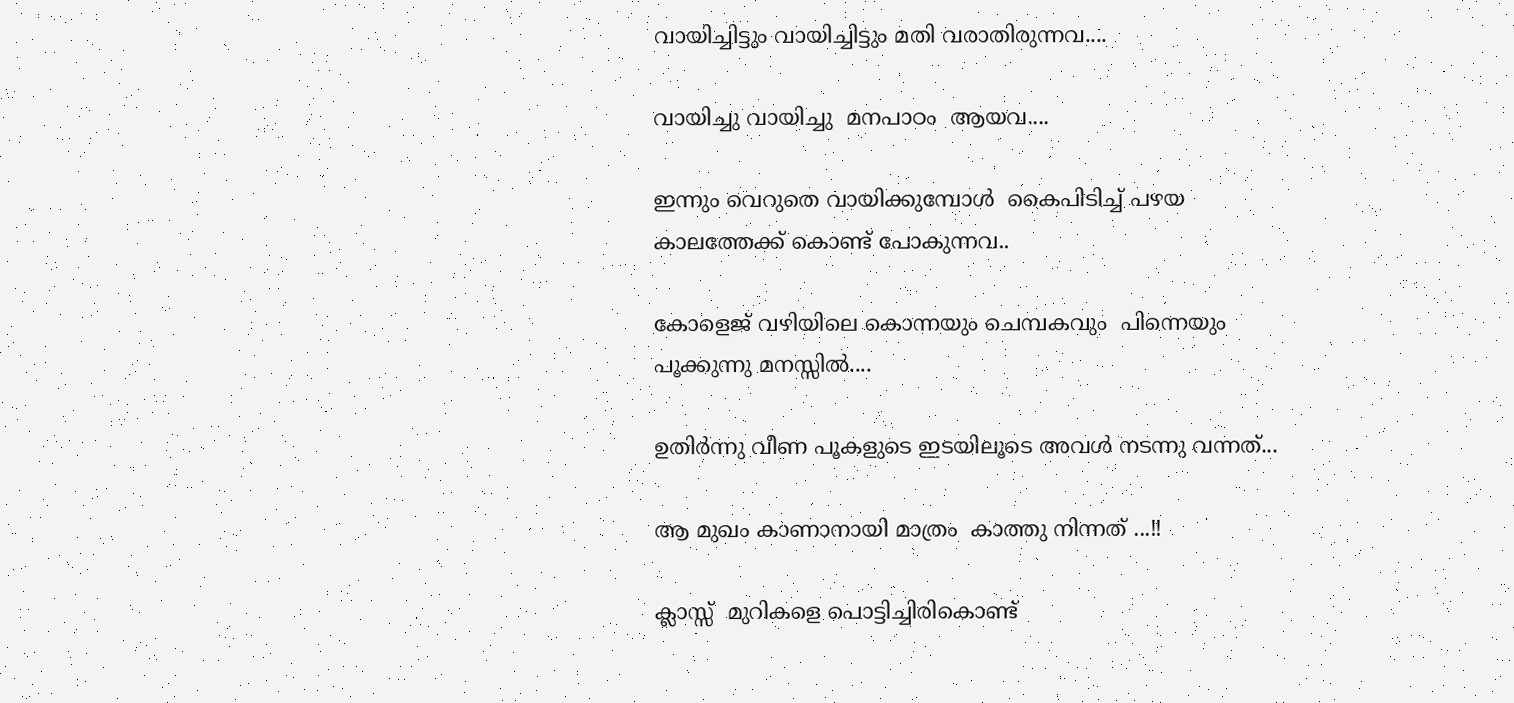വായിച്ചിട്ടും വായിച്ചിട്ടും മതി വരാതിരുന്നവ....

വായിച്ചു വായിച്ചു  മനപാഠം  ആയവ....

ഇന്നും വെറുതെ വായിക്കുമ്പോള്‍  കൈപിടിച്ച് പഴയ കാലത്തേക്ക് കൊണ്ട് പോകുന്നവ..

കോളെജ് വഴിയിലെ കൊന്നയും ചെമ്പകവും  പിന്നെയും പൂക്കുന്നു മനസ്സില്‍....

ഉതിര്‍ന്നു വീണ പൂകളുടെ ഇടയിലൂടെ അവള്‍ നടന്നു വന്നത്...

ആ മുഖം കാണാനായി മാത്രം  കാത്തു നിന്നത് ...!!

ക്ലാസ്സ്  മുറികളെ പൊട്ടിച്ചിരികൊണ്ട്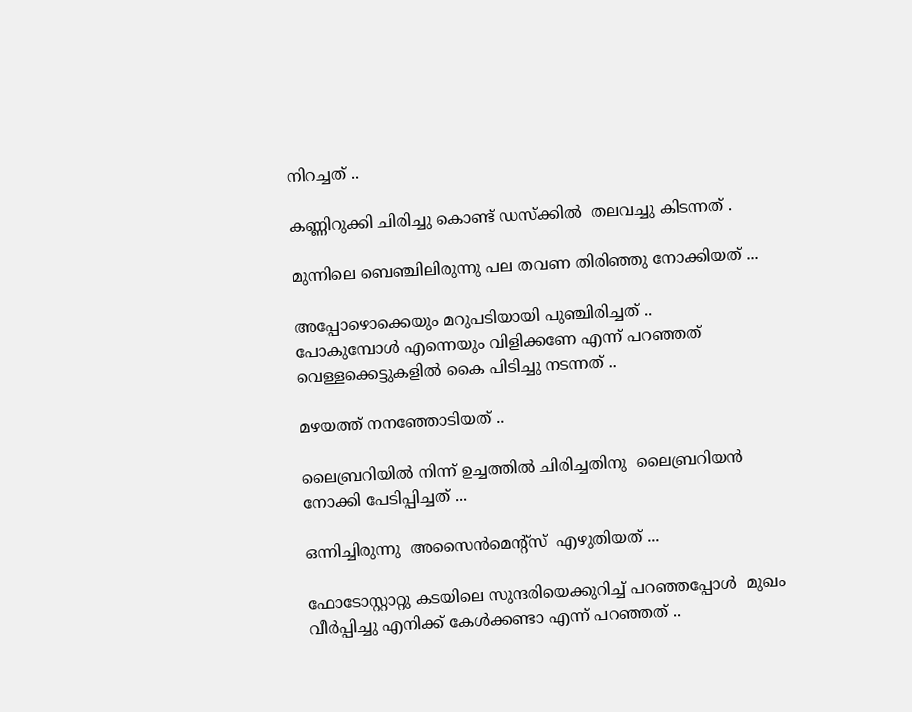നിറച്ചത് ..

കണ്ണിറുക്കി ചിരിച്ചു കൊണ്ട് ഡസ്ക്കില്‍  തലവച്ചു കിടന്നത് .

മുന്നിലെ ബെഞ്ചിലിരുന്നു പല തവണ തിരിഞ്ഞു നോക്കിയത് ...

അപ്പോഴൊക്കെയും മറുപടിയായി പുഞ്ചിരിച്ചത് ..
പോകുമ്പോള്‍ എന്നെയും വിളിക്കണേ എന്ന് പറഞ്ഞത്
വെള്ളക്കെട്ടുകളില്‍ കൈ പിടിച്ചു നടന്നത് ..

മഴയത്ത് നനഞ്ഞോടിയത് ..

ലൈബ്രറിയില്‍ നിന്ന് ഉച്ചത്തില്‍ ചിരിച്ചതിനു  ലൈബ്രറിയന്‍  നോക്കി പേടിപ്പിച്ചത് ...

ഒന്നിച്ചിരുന്നു  അസൈന്‍മെന്റ്സ്  എഴുതിയത് ...

ഫോടോസ്റ്റാറ്റു കടയിലെ സുന്ദരിയെക്കുറിച്ച് പറഞ്ഞപ്പോള്‍  മുഖം വീര്‍പ്പിച്ചു എനിക്ക് കേള്‍ക്കണ്ടാ എന്ന് പറഞ്ഞത് ..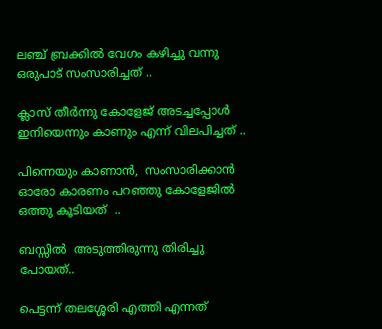ലഞ്ച് ബ്രക്കില്‍ വേഗം കഴിച്ചു വന്നു ഒരുപാട് സംസാരിച്ചത് ..

ക്ലാസ് തീര്‍ന്നു കോളേജ് അടച്ചപ്പോള്‍ ഇനിയെന്നും കാണും എന്ന് വിലപിച്ചത് ..

പിന്നെയും കാണാന്‍,  സംസാരിക്കാന്‍ ഓരോ കാരണം പറഞ്ഞു കോളേജില്‍ ഒത്തു കൂടിയത്  ..

ബസ്സില്‍  അടുത്തിരുന്നു തിരിച്ചു പോയത്..

പെട്ടന്ന് തലശ്ശേരി എത്തി എന്നത്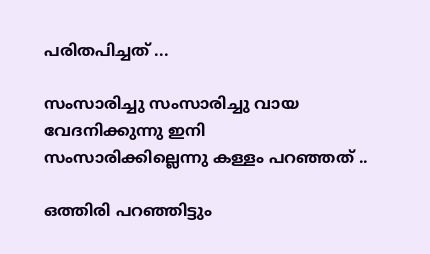പരിതപിച്ചത്‌ ...

സംസാരിച്ചു സംസാരിച്ചു വായ വേദനിക്കുന്നു ഇനി സംസാരിക്കില്ലെന്നു കള്ളം പറഞ്ഞത് ..

ഒത്തിരി പറഞ്ഞിട്ടും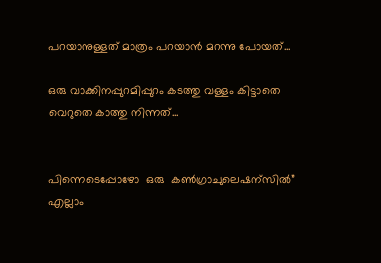പറയാനുള്ളത് മാത്രം പറയാന്‍ മറന്നു പോയത്...

ഒരു വാക്കിനപ്പുറമിപ്പുറം കടത്തു വള്ളം കിട്ടാതെ  വെറുതെ കാത്തു നിന്നത്...


പിന്നെടെപ്പോഴോ  ഒരു  കണ്‍ഗ്രാചുലെഷന്സില്‍”   എല്ലാം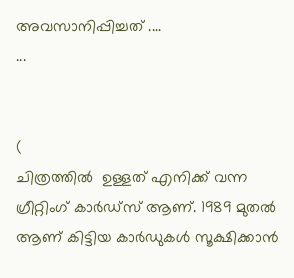അവസാനിപ്പിച്ചത് ....
...


(
ചിത്രത്തില്‍  ഉള്ളത് എനിക്ക് വന്ന ഗ്രീറ്റിംഗ് കാര്‍ഡ്സ് ആണ്. 1989 മുതല്‍ ആണ് കിട്ടിയ കാര്‍ഡുകള്‍ സൂക്ഷിക്കാന്‍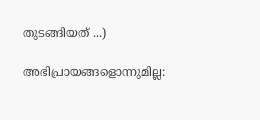തുടങ്ങിയത് ...)

അഭിപ്രായങ്ങളൊന്നുമില്ല: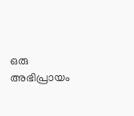ഒരു അഭിപ്രായം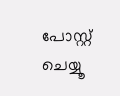പോസ്റ്റ് ചെയ്യൂ